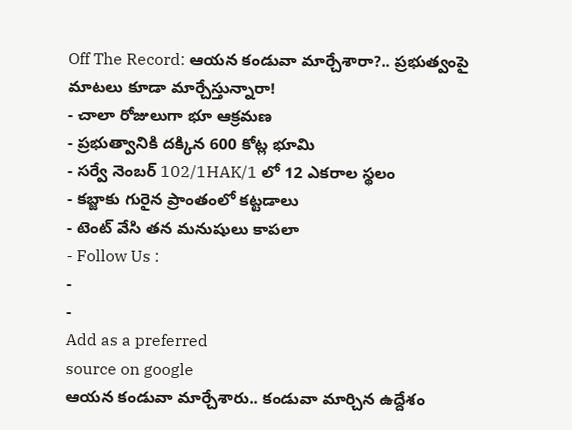Off The Record: ఆయన కండువా మార్చేశారా?.. ప్రభుత్వంపై మాటలు కూడా మార్చేస్తున్నారా!
- చాలా రోజులుగా భూ ఆక్రమణ
- ప్రభుత్వానికి దక్కిన 600 కోట్ల భూమి
- సర్వే నెంబర్ 102/1HAK/1 లో 12 ఎకరాల స్థలం
- కబ్జాకు గురైన ప్రాంతంలో కట్టడాలు
- టెంట్ వేసి తన మనుషులు కాపలా
- Follow Us :
-
-
Add as a preferred
source on google
ఆయన కండువా మార్చేశారు.. కండువా మార్చిన ఉద్దేశం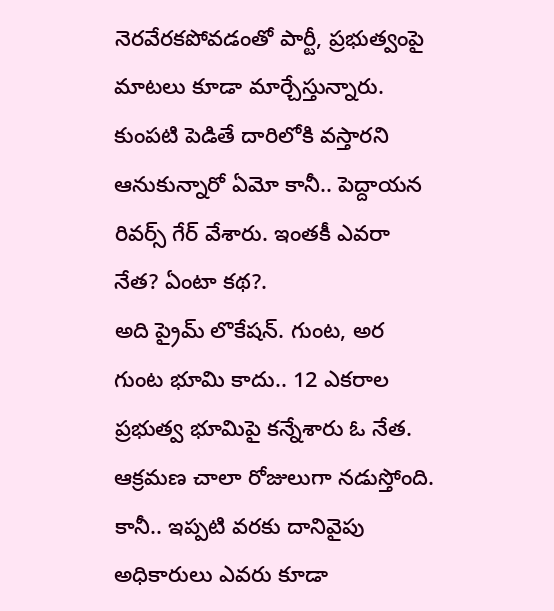నెరవేరకపోవడంతో పార్టీ, ప్రభుత్వంపై మాటలు కూడా మార్చేస్తున్నారు. కుంపటి పెడితే దారిలోకి వస్తారని ఆనుకున్నారో ఏమో కానీ.. పెద్దాయన రివర్స్ గేర్ వేశారు. ఇంతకీ ఎవరా నేత? ఏంటా కథ?.
అది ప్రైమ్ లొకేషన్. గుంట, అర గుంట భూమి కాదు.. 12 ఎకరాల ప్రభుత్వ భూమిపై కన్నేశారు ఓ నేత. ఆక్రమణ చాలా రోజులుగా నడుస్తోంది. కానీ.. ఇప్పటి వరకు దానివైపు అధికారులు ఎవరు కూడా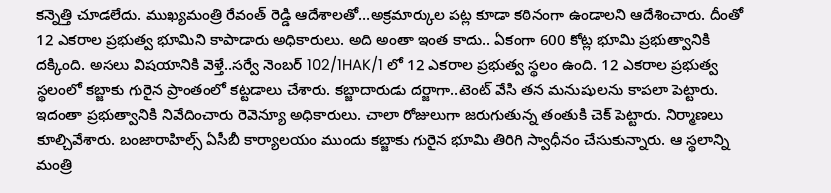కన్నెత్తి చూడలేదు. ముఖ్యమంత్రి రేవంత్ రెడ్డి ఆదేశాలతో…అక్రమార్కుల పట్ల కూడా కఠినంగా ఉండాలని ఆదేశించారు. దీంతో 12 ఎకరాల ప్రభుత్వ భూమిని కాపాడారు అధికారులు. అది అంతా ఇంత కాదు.. ఏకంగా 600 కోట్ల భూమి ప్రభుత్వానికి దక్కింది. అసలు విషయానికి వెళ్తే..సర్వే నెంబర్ 102/1HAK/1 లో 12 ఎకరాల ప్రభుత్వ స్థలం ఉంది. 12 ఎకరాల ప్రభుత్వ స్థలంలో కబ్జాకు గురైన ప్రాంతంలో కట్టడాలు చేశారు. కబ్జాదారుడు దర్జాగా..టెంట్ వేసి తన మనుషులను కాపలా పెట్టారు. ఇదంతా ప్రభుత్వానికి నివేదించారు రెవెన్యూ అధికారులు. చాలా రోజులుగా జరుగుతున్న తంతుకి చెక్ పెట్టారు. నిర్మాణలు కూల్చివేశారు. బంజారాహిల్స్ ఏసీబీ కార్యాలయం ముందు కబ్జాకు గురైన భూమి తిరిగి స్వాధీనం చేసుకున్నారు. ఆ స్థలాన్ని మంత్రి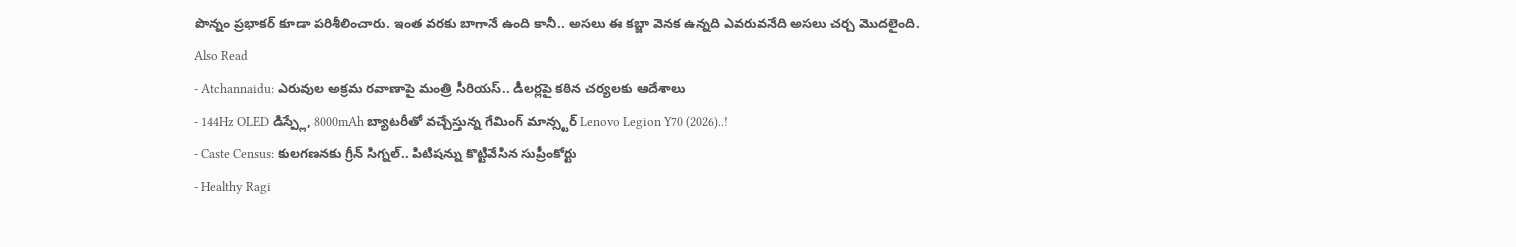పొన్నం ప్రభాకర్ కూడా పరిశీలించారు. ఇంత వరకు బాగానే ఉంది కానీ.. అసలు ఈ కబ్జా వెనక ఉన్నది ఎవరువనేది అసలు చర్చ మొదలైంది.
Also Read
- Atchannaidu: ఎరువుల అక్రమ రవాణాపై మంత్రి సీరియస్.. డీలర్లపై కఠిన చర్యలకు ఆదేశాలు
- 144Hz OLED డిస్ప్లే, 8000mAh బ్యాటరీతో వచ్చేస్తున్న గేమింగ్ మాన్స్టర్ Lenovo Legion Y70 (2026)..!
- Caste Census: కులగణనకు గ్రీన్ సిగ్నల్.. పిటిషన్ను కొట్టివేసిన సుప్రీంకోర్టు
- Healthy Ragi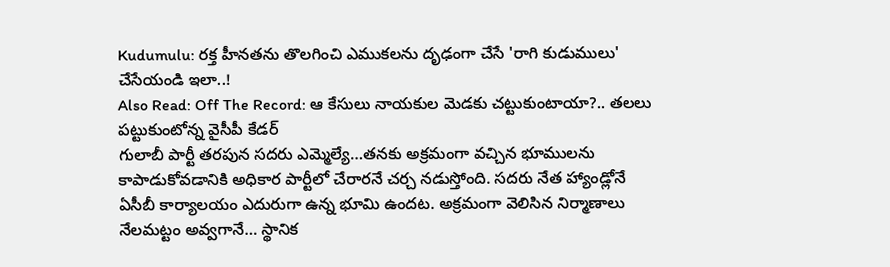Kudumulu: రక్త హీనతను తొలగించి ఎముకలను దృఢంగా చేసే 'రాగి కుడుములు' చేసేయండి ఇలా..!
Also Read: Off The Record: ఆ కేసులు నాయకుల మెడకు చట్టుకుంటాయా?.. తలలు పట్టుకుంటోన్న వైసీపీ కేడర్
గులాబీ పార్టీ తరపున సదరు ఎమ్మెల్యే…తనకు అక్రమంగా వచ్చిన భూములను కాపాడుకోవడానికి అధికార పార్టీలో చేరారనే చర్చ నడుస్తోంది. సదరు నేత హ్యాండ్లోనే ఏసీబీ కార్యాలయం ఎదురుగా ఉన్న భూమి ఉందట. అక్రమంగా వెలిసిన నిర్మాణాలు నేలమట్టం అవ్వగానే… స్థానిక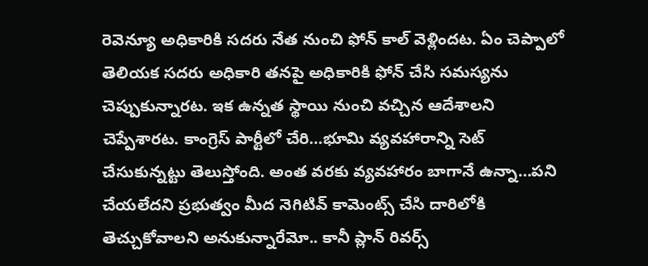రెవెన్యూ అధికారికి సదరు నేత నుంచి ఫోన్ కాల్ వెళ్లిందట. ఏం చెప్పాలో తెలియక సదరు అధికారి తనపై అధికారికి ఫోన్ చేసి సమస్యను చెప్పుకున్నారట. ఇక ఉన్నత స్థాయి నుంచి వచ్చిన ఆదేశాలని చెప్పేశారట. కాంగ్రెస్ పార్టీలో చేరి…భూమి వ్యవహారాన్ని సెట్ చేసుకున్నట్టు తెలుస్తోంది. అంత వరకు వ్యవహారం బాగానే ఉన్నా…పని చేయలేదని ప్రభుత్వం మీద నెగిటివ్ కామెంట్స్ చేసి దారిలోకి తెచ్చుకోవాలని అనుకున్నారేమో.. కానీ ప్లాన్ రివర్స్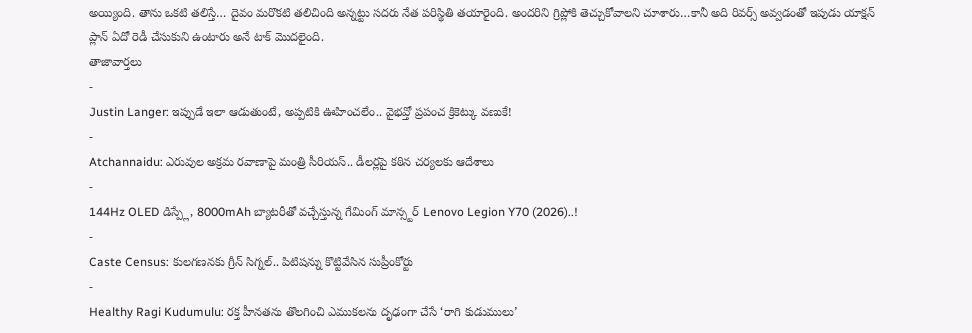అయ్యింది. తాను ఒకటి తలిస్తే… దైవం మరొకటి తలిచింది అన్నట్టు సదరు నేత పరిస్థితి తయారైంది. అందరిని గ్రిప్లోకి తెచ్చుకోవాలని చూశారు…కానీ అది రివర్స్ అవ్వడంతో ఇపుడు యాక్షన్ ప్లాన్ ఏదో రెడీ చేసుకుని ఉంటారు అనే టాక్ మొదలైంది.
తాజావార్తలు
-
Justin Langer: ఇప్పుడే ఇలా ఆడుతుంటే, అప్పటికి ఊహించలేం.. వైభవ్తో ప్రపంచ క్రికెట్కు వణుకే!
-
Atchannaidu: ఎరువుల అక్రమ రవాణాపై మంత్రి సీరియస్.. డీలర్లపై కఠిన చర్యలకు ఆదేశాలు
-
144Hz OLED డిస్ప్లే, 8000mAh బ్యాటరీతో వచ్చేస్తున్న గేమింగ్ మాన్స్టర్ Lenovo Legion Y70 (2026)..!
-
Caste Census: కులగణనకు గ్రీన్ సిగ్నల్.. పిటిషన్ను కొట్టివేసిన సుప్రీంకోర్టు
-
Healthy Ragi Kudumulu: రక్త హీనతను తొలగించి ఎముకలను దృఢంగా చేసే ‘రాగి కుడుములు’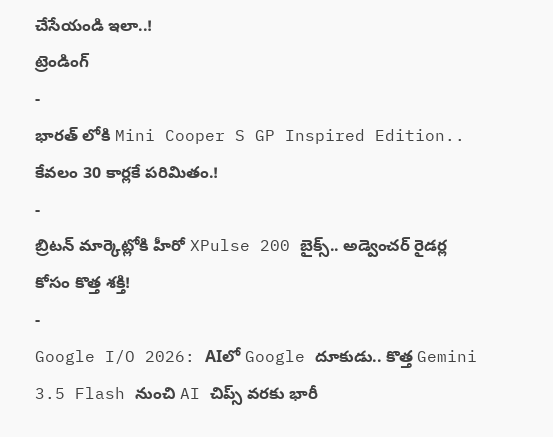చేసేయండి ఇలా..!
ట్రెండింగ్
-
భారత్ లోకి Mini Cooper S GP Inspired Edition.. కేవలం 30 కార్లకే పరిమితం.!
-
బ్రిటన్ మార్కెట్లోకి హీరో XPulse 200 బైక్స్.. అడ్వెంచర్ రైడర్ల కోసం కొత్త శక్తి!
-
Google I/O 2026: AIలో Google దూకుడు.. కొత్త Gemini 3.5 Flash నుంచి AI చిప్స్ వరకు భారీ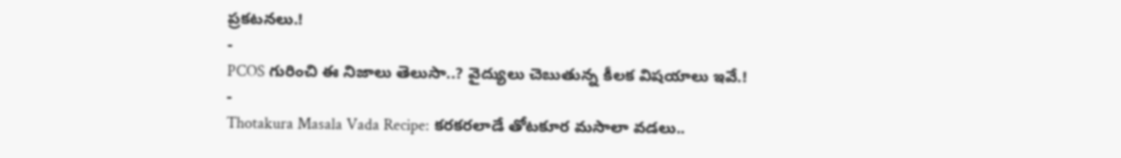ప్రకటనలు.!
-
PCOS గురించి ఈ నిజాలు తెలుసా..? వైద్యులు చెబుతున్న కీలక విషయాలు ఇవే.!
-
Thotakura Masala Vada Recipe: కరకరలాడే తోటకూర మసాలా వడలు..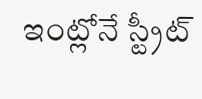ఇంట్లోనే స్ట్రీట్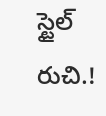స్టైల్ రుచి.!